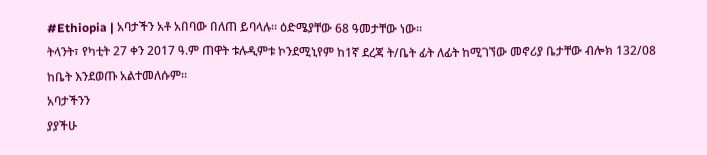#Ethiopia | አባታችን አቶ አበባው በለጠ ይባላሉ። ዕድሜያቸው 68 ዓመታቸው ነው።
ትላንት፣ የካቲት 27 ቀን 2017 ዓ.ም ጠዋት ቱሉዲምቱ ኮንደሚኒየም ከ1ኛ ደረጃ ት/ቤት ፊት ለፊት ከሚገኘው መኖሪያ ቤታቸው ብሎክ 132/08 ከቤት እንደወጡ አልተመለሱም፡፡
አባታችንን
ያያችሁ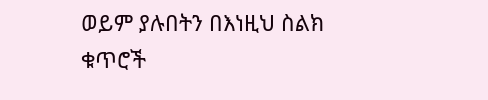ወይም ያሉበትን በእነዚህ ስልክ ቁጥሮች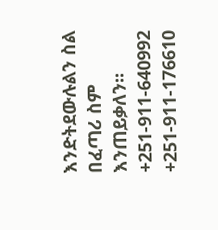እንድትደውሉልን ስል በፈጣሪ ስም እንጠይቃለን፡፡
+251-911-640992
+251-911-176610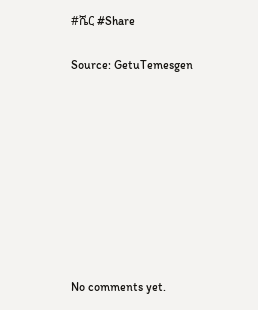#ሼር #Share

Source: GetuTemesgen









No comments yet.